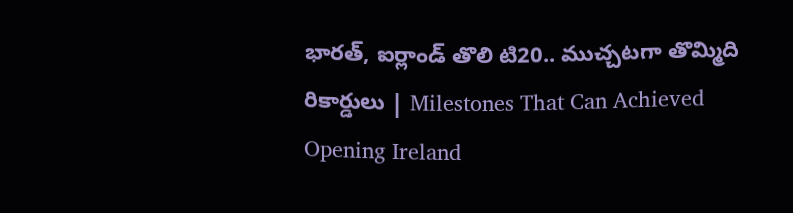భారత్‌, ఐర్లాండ్‌ తొలి టి20.. ముచ్చటగా తొమ్మిది రికార్డులు | Milestones That Can Achieved Opening Ireland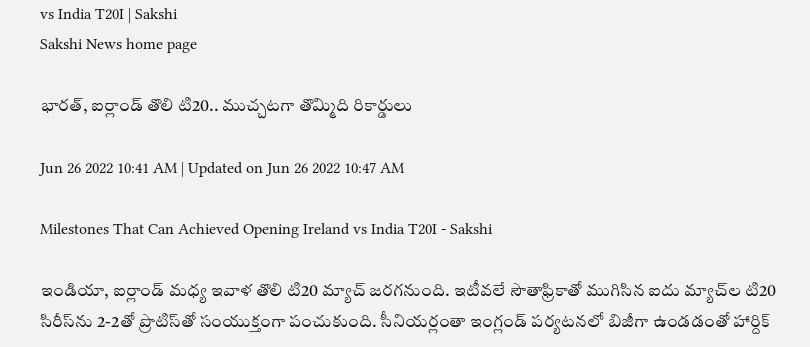vs India T20I | Sakshi
Sakshi News home page

భారత్‌, ఐర్లాండ్‌ తొలి టి20.. ముచ్చటగా తొమ్మిది రికార్డులు

Jun 26 2022 10:41 AM | Updated on Jun 26 2022 10:47 AM

Milestones That Can Achieved Opening Ireland vs India T20I - Sakshi

ఇండియా, ఐర్లాండ్‌ మధ్య ఇవాళ తొలి టి20 మ్యాచ్‌ జరగనుంది. ఇటీవలే సౌతాఫ్రికాతో ముగిసిన ఐదు మ్యాచ్‌ల టి20 సిరీస్‌ను 2-2తో ప్రొటిస్‌తో సంయుక్తంగా పంచుకుంది. సీనియర్లంతా ఇంగ్లండ్‌ పర్యటనలో బిజీగా ఉండడంతో హార్దిక్‌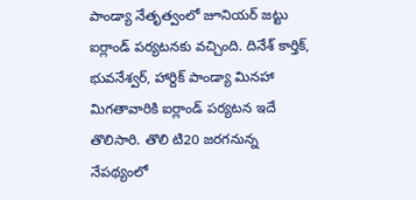పాండ్యా నేతృత్వంలో జూనియర్‌ జట్టు ఐర్లాండ్‌ పర్యటనకు వచ్చింది. దినేశ్‌ కార్తిక్‌, భువనేశ్వర్‌, హార్దిక్‌ పాండ్యా మినహా మిగతావారికి ఐర్లాండ్‌ పర్యటన ఇదే తొలిసారి. తొలి టి20 జరగనున్న నేపథ్యంలో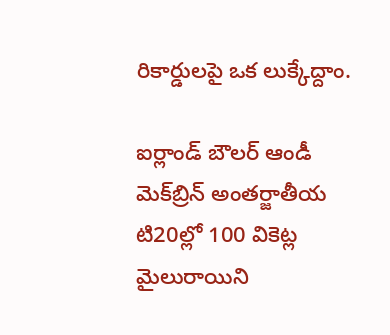రికార్డులపై ఒక లుక్కేద్దాం.

ఐర్లాండ్‌ బౌలర్‌ ఆండీ మెక్‌బ్రిన్‌ అంతర్జాతీయ టి20ల్లో 100 వికెట్ల మైలురాయిని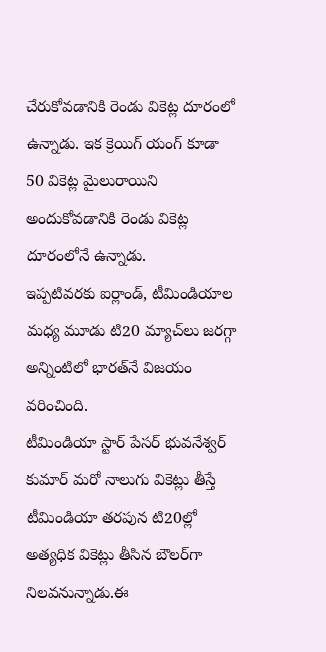చేరుకోవడానికి రెండు వికెట్ల దూరంలో ఉన్నాడు. ఇక క్రెయిగ్‌ యంగ్‌ కూడా 50 వికెట్ల మైలురాయిని అందుకోవడానికి రెండు వికెట్ల దూరంలోనే ఉన్నాడు.
ఇప్పటివరకు ఐర్లాండ్‌, టీమిండియాల మధ్య మూడు టి20 మ్యాచ్‌లు జరగ్గా అన్నింటిలో భారత్‌నే విజయం వరించింది.
టీమిండియా స్టార్‌ పేసర్‌ భువనేశ్వర్‌ కుమార్‌ మరో నాలుగు వికెట్లు తీస్తే టీమిండియా తరపున టి20ల్లో అత్యధిక వికెట్లు తీసిన బౌలర్‌గా నిలవనున్నాడు.ఈ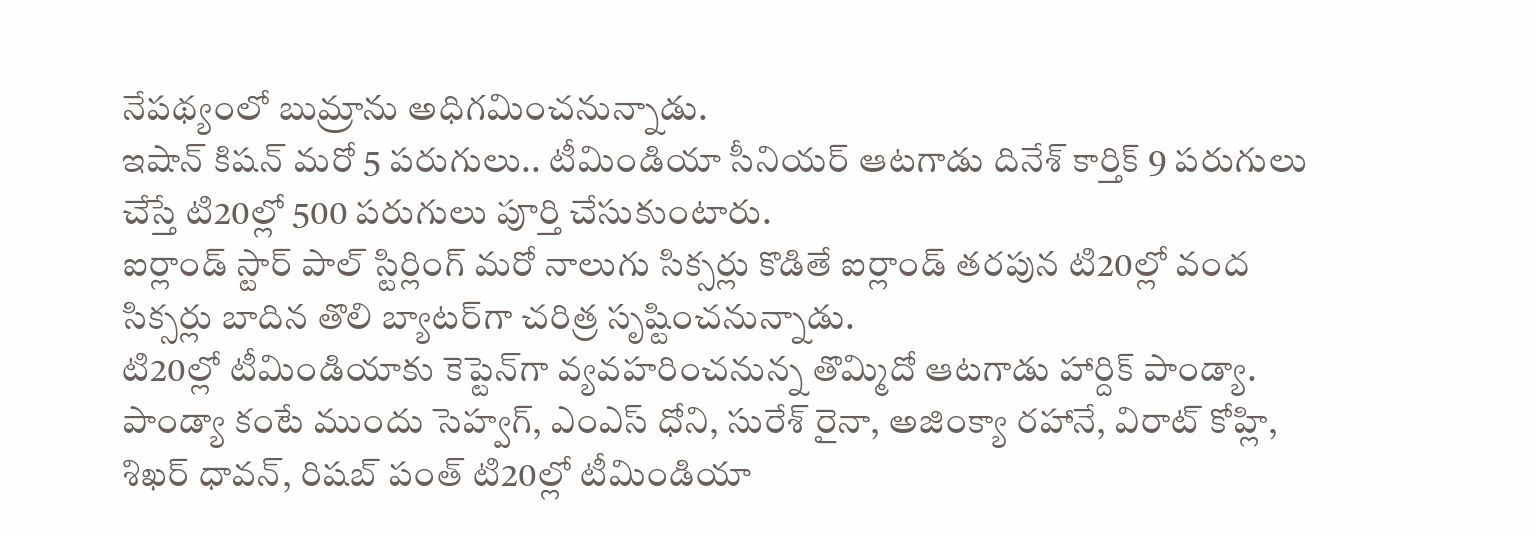నేపథ్యంలో బుమ్రాను అధిగమించనున్నాడు.
ఇషాన్‌ కిషన్‌ మరో 5 పరుగులు.. టీమిండియా సీనియర్‌ ఆటగాడు దినేశ్‌ కార్తిక్‌ 9 పరుగులు చేస్తే టి20ల్లో 500 పరుగులు పూర్తి చేసుకుంటారు.
ఐర్లాండ్‌ స్టార్‌ పాల్‌ స్టిర్లింగ్‌ మరో నాలుగు సిక్సర్లు కొడితే ఐర్లాండ్‌ తరపున టి20ల్లో వంద సిక్సర్లు బాదిన తొలి బ్యాటర్‌గా చరిత్ర సృష్టించనున్నాడు.
టి20ల్లో టీమిండియాకు కెప్టెన్‌గా వ్యవహరించనున్న తొమ్మిదో ఆటగాడు హార్దిక్‌ పాండ్యా. పాండ్యా కంటే ముందు సెహ్వగ్‌, ఎంఎస్‌ ధోని, సురేశ్‌ రైనా, అజింక్యా రహానే, విరాట్‌ కోహ్లి, శిఖర్‌ ధావన్‌, రిషబ్ పంత్‌ టి20ల్లో టీమిండియా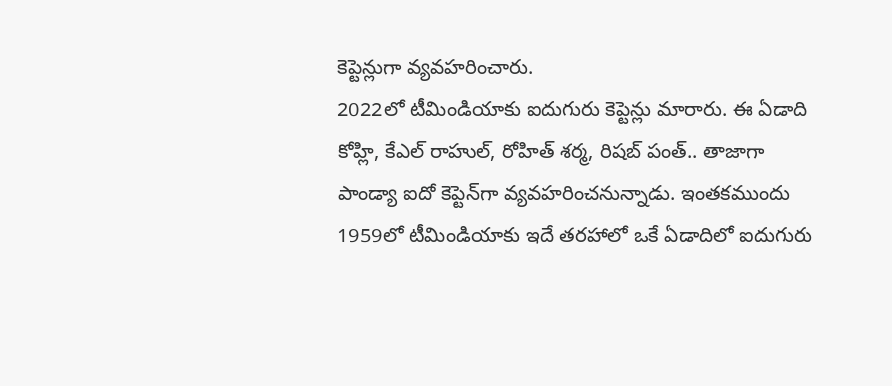కెప్టెన్లుగా వ్యవహరించారు.
2022లో టీమిండియాకు ఐదుగురు కెప్టెన్లు మారారు. ఈ ఏడాది కోహ్లి, కేఎల్‌ రాహుల్‌, రోహిత్‌ శర్మ, రిషబ్‌ పంత్‌.. తాజాగా పాండ్యా ఐదో కెప్టెన్‌గా వ్యవహరించనున్నాడు. ఇంతకముందు 1959లో టీమిండియాకు ఇదే తరహాలో ఒకే ఏడాదిలో ఐదుగురు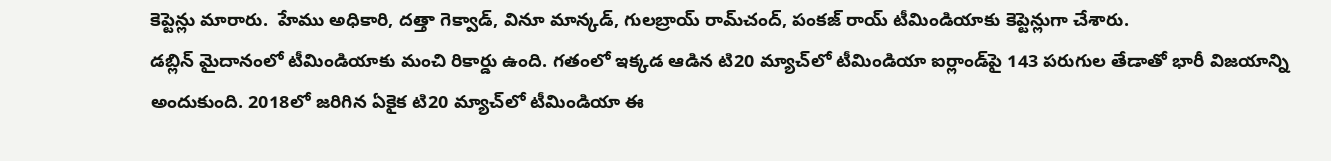కెప్టెన్లు మారారు.  హేము అధికారి, దత్తా గెక్వాడ్‌, వినూ మాన్కడ్‌, గులబ్రాయ్‌ రామ్‌చంద్‌, పంకజ్‌ రాయ్‌ టీమిండియాకు కెప్టెన్లుగా చేశారు.
డబ్లిన్‌ మైదానంలో టీమిండియాకు మంచి రికార్డు ఉంది. గతంలో ఇక్కడ ఆడిన టి20 మ్యాచ్‌లో టీమిండియా ఐర్లాండ్‌పై 143 పరుగుల తేడాతో భారీ విజయాన్ని అందుకుంది. 2018లో జరిగిన ఏకైక టి20 మ్యాచ్‌లో టీమిండియా ఈ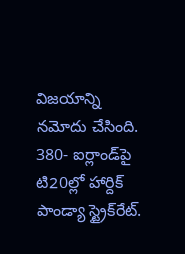విజయాన్ని నమోదు చేసింది.
380- ఐర్లాండ్‌పై టి20ల్లో హార్దిక్‌ పాండ్యా స్ట్రైక్‌రేట్‌.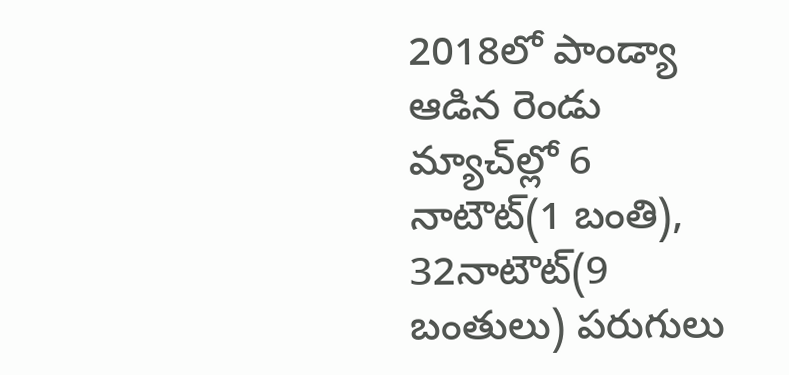2018లో పాండ్యా ఆడిన రెండు మ్యాచ్‌ల్లో 6 నాటౌట్‌(1 బంతి), 32నాటౌట్‌(9 బంతులు) పరుగులు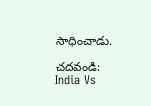సాధించాడు.

చదవండి: India Vs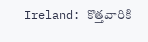Ireland: కొత్తవారికి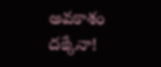అవకాశం దక్కేనా!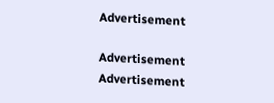Advertisement

Advertisement
Advertisement